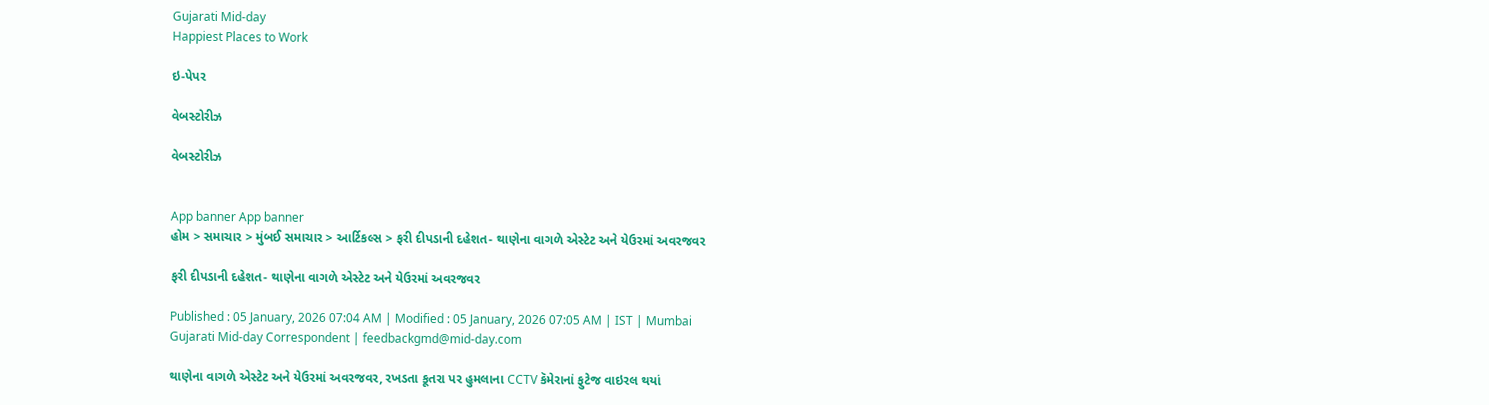Gujarati Mid-day
Happiest Places to Work

ઇ-પેપર

વેબસ્ટોરીઝ

વેબસ્ટોરીઝ


App banner App banner
હોમ > સમાચાર > મુંબઈ સમાચાર > આર્ટિકલ્સ > ફરી દીપડાની દહેશત- થાણેના વાગળે એસ્ટેટ અને યેઉરમાં અવરજવર

ફરી દીપડાની દહેશત- થાણેના વાગળે એસ્ટેટ અને યેઉરમાં અવરજવર

Published : 05 January, 2026 07:04 AM | Modified : 05 January, 2026 07:05 AM | IST | Mumbai
Gujarati Mid-day Correspondent | feedbackgmd@mid-day.com

થાણેના વાગળે એસ્ટેટ અને યેઉરમાં અવરજવર, રખડતા કૂતરા પર હુમલાના CCTV કૅમેરાનાં ફુટેજ વાઇરલ થયાં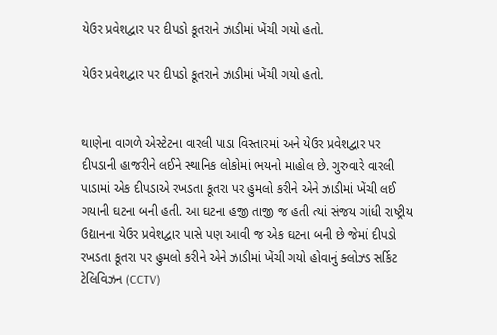યેઉર પ્રવેશદ્વાર પર દીપડો કૂતરાને ઝાડીમાં ખેંચી ગયો હતો.

યેઉર પ્રવેશદ્વાર પર દીપડો કૂતરાને ઝાડીમાં ખેંચી ગયો હતો.


થાણેના વાગળે એસ્ટેટના વારલી પાડા વિસ્તારમાં અને યેઉર પ્રવેશદ્વાર પર દીપડાની હાજરીને લઈને સ્થાનિક લોકોમાં ભયનો માહોલ છે. ગુરુવારે વારલી પાડામાં એક દીપડાએ રખડતા કૂતરા પર હુમલો કરીને એને ઝાડીમાં ખેંચી લઈ ગયાની ઘટના બની હતી. આ ઘટના હજી તાજી જ હતી ત્યાં સંજય ગાંધી રાષ્ટ્રીય ઉદ્યાનના યેઉર પ્રવેશદ્વાર પાસે પણ આવી જ એક ઘટના બની છે જેમાં દીપડો રખડતા કૂતરા પર હુમલો કરીને એને ઝાડીમાં ખેંચી ગયો હોવાનું ક્લોઝ્‍ડ સર્કિટ ટેલિવિઝન (CCTV)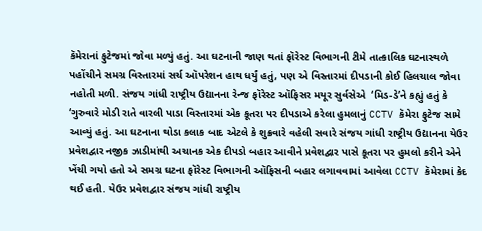કૅમેરાનાં ફુટેજમાં જોવા મળ્યું હતું. આ ઘટનાની જાણ થતાં ફૉરેસ્ટ વિભાગની ટીમે તાત્કાલિક ઘટનાસ્થળે પહોંચીને સમગ્ર વિસ્તારમાં સર્ચ ઑપરેશન હાથ ધર્યું હતું, પણ એ વિસ્તારમાં દીપડાની કોઈ હિલચાલ જોવા નહોતી મળી. સંજય ગાંધી રાષ્ટ્રીય ઉદ્યાનના રેન્જ ફૉરેસ્ટ ઑફિસર મયૂર સુર્વસેએ  ‘મિડ-ડે’ને કહ્યું હતું કે ‘ગુરુવારે મોડી રાતે વારલી પાડા વિસ્તારમાં એક કૂતરા પર દીપડાએ કરેલા હુમલાનું CCTV કૅમેરા ફુટેજ સામે આવ્યું હતું. આ ઘટનાના થોડા કલાક બાદ એટલે કે શુક્રવારે વહેલી સવારે સંજય ગાંધી રાષ્ટ્રીય ઉદ્યાનના યેઉર પ્રવેશદ્વાર નજીક ઝાડીમાંથી અચાનક એક દીપડો બહાર આવીને પ્રવેશદ્વાર પાસે કૂતરા પર હુમલો કરીને એને ખેંચી ગયો હતો એ સમગ્ર ઘટના ફૉરેસ્ટ વિભાગની ઑફિસની બહાર લગાવવામાં આવેલા CCTV કૅમેરામાં કેદ થઈ હતી. યેઉર પ્રવેશદ્વાર સંજય ગાંધી રાષ્ટ્રીય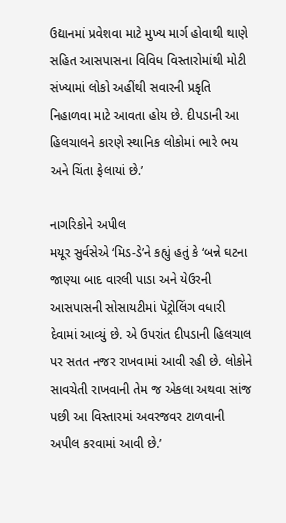ઉદ્યાનમાં પ્રવેશવા માટે મુખ્ય માર્ગ હોવાથી થાણે સહિત આસપાસના વિવિધ વિસ્તારોમાંથી મોટી સંખ્યામાં લોકો અહીંથી સવારની પ્રકૃતિ નિહાળવા માટે આવતા હોય છે. દીપડાની આ હિલચાલને કારણે સ્થાનિક લોકોમાં ભારે ભય અને ચિંતા ફેલાયાં છે.’

નાગરિકોને અપીલ
મયૂર સુર્વસેએ ‘મિડ-ડે’ને કહ્યું હતું કે ‘બન્ને ઘટના જાણ્યા બાદ વારલી પાડા અને યેઉરની આસપાસની સોસાયટીમાં પૅટ્રોલિંગ વધારી દેવામાં આવ્યું છે. એ ઉપરાંત દીપડાની હિલચાલ પર સતત નજર રાખવામાં આવી રહી છે. લોકોને સાવચેતી રાખવાની તેમ જ એકલા અથવા સાંજ પછી આ વિસ્તારમાં અવરજવર ટાળવાની અપીલ કરવામાં આવી છે.’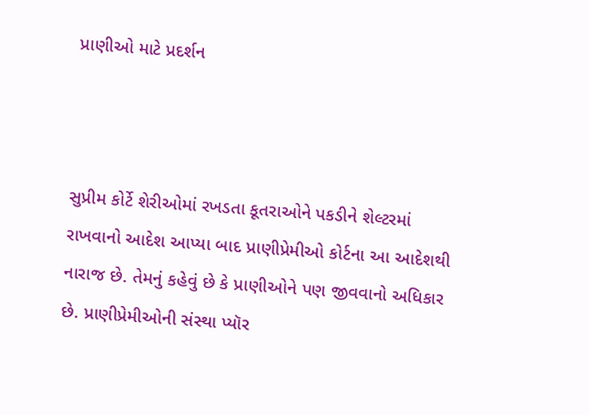પ્રાણીઓ માટે પ્રદર્શન



સુપ્રીમ કોર્ટે શેરીઓમાં રખડતા કૂતરાઓને પકડીને શેલ્ટરમાં રાખવાનો આદેશ આપ્યા બાદ પ્રાણીપ્રેમીઓ કોર્ટના આ આદેશથી નારાજ છે. તેમનું કહેવું છે કે પ્રાણીઓને પણ જીવવાનો અધિકાર છે. પ્રાણીપ્રેમીઓની સંસ્થા પ્યૉર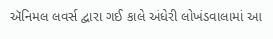ઍનિમલ લવર્સ દ્વારા ગઈ કાલે અંધેરી લોખંડવાલામાં આ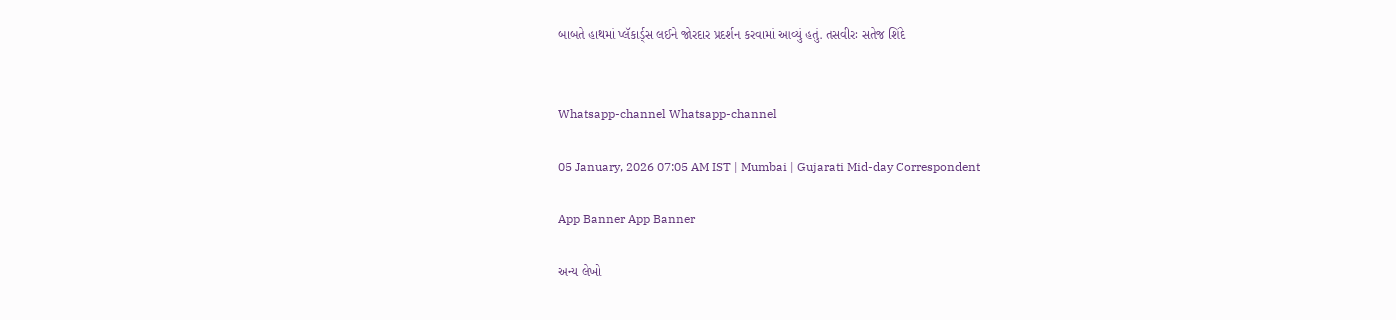બાબતે હાથમાં પ્લૅકાર્ડ્‌સ લઈને જોરદાર પ્રદર્શન કરવામાં આવ્યું હતું. તસવીરઃ સતેજ શિંદે


Whatsapp-channel Whatsapp-channel

05 January, 2026 07:05 AM IST | Mumbai | Gujarati Mid-day Correspondent

App Banner App Banner

અન્ય લેખો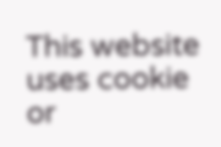This website uses cookie or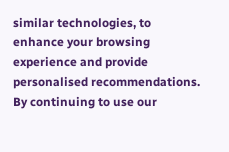similar technologies, to enhance your browsing experience and provide personalised recommendations. By continuing to use our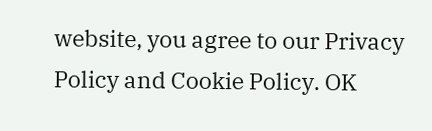website, you agree to our Privacy Policy and Cookie Policy. OK